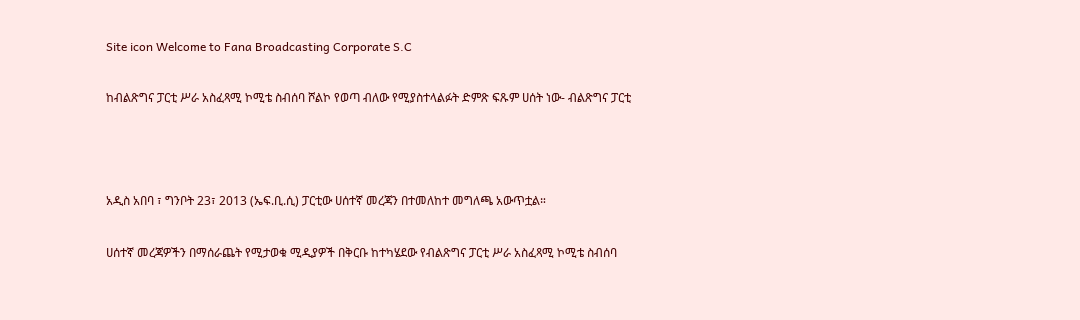Site icon Welcome to Fana Broadcasting Corporate S.C

ከብልጽግና ፓርቲ ሥራ አስፈጻሚ ኮሚቴ ስብሰባ ሾልኮ የወጣ ብለው የሚያስተላልፉት ድምጽ ፍጹም ሀሰት ነው- ብልጽግና ፓርቲ



አዲስ አበባ ፣ ግንቦት 23፣ 2013 (ኤፍ.ቢ.ሲ) ፓርቲው ሀሰተኛ መረጃን በተመለከተ መግለጫ አውጥቷል።

ሀሰተኛ መረጃዎችን በማሰራጨት የሚታወቁ ሚዲያዎች በቅርቡ ከተካሄደው የብልጽግና ፓርቲ ሥራ አስፈጻሚ ኮሚቴ ስብሰባ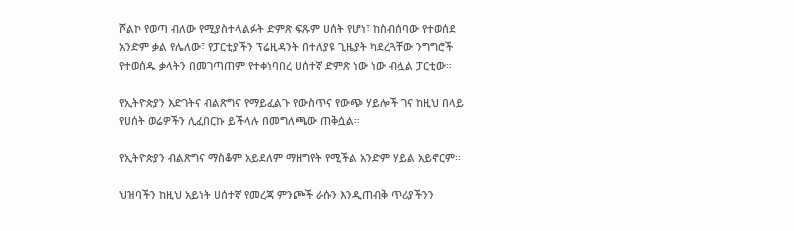ሾልኮ የወጣ ብለው የሚያስተላልፉት ድምጽ ፍጹም ሀሰት የሆነ፣ ከስብሰባው የተወሰደ አንድም ቃል የሌለው፣ የፓርቲያችን ፕሬዚዳንት በተለያዩ ጊዜያት ካደረጓቸው ንግግሮች የተወሰዱ ቃላትን በመገጣጠም የተቀነባበረ ሀሰተኛ ድምጽ ነው ነው ብሏል ፓርቲው።

የኢትዮጵያን እድገትና ብልጽግና የማይፈልጉ የውስጥና የውጭ ሃይሎች ገና ከዚህ በላይ የሀሰት ወሬዎችን ሊፈበርኩ ይችላሉ በመግለጫው ጠቅሷል።

የኢትዮጵያን ብልጽግና ማስቆም አይደለም ማዘግየት የሚችል አንድም ሃይል አይኖርም።

ህዝባችን ከዚህ አይነት ሀሰተኛ የመረጃ ምንጮች ራሱን እንዲጠብቅ ጥሪያችንን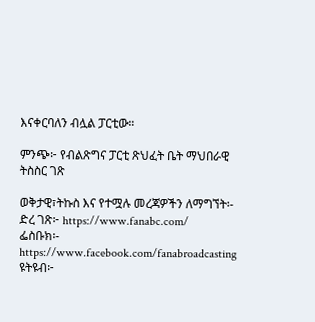እናቀርባለን ብሏል ፓርቲው።

ምንጭ፦ የብልጽግና ፓርቲ ጽህፈት ቤት ማህበራዊ ትስስር ገጽ

ወቅታዊ፣ትኩስ እና የተሟሉ መረጃዎችን ለማግኘት፡-
ድረ ገጽ፦ https://www.fanabc.com/
ፌስቡክ፡- https://www.facebook.com/fanabroadcasting
ዩትዩብ፦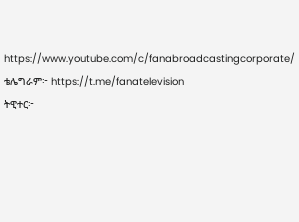https://www.youtube.com/c/fanabroadcastingcorporate/
ቴሌግራም፦ https://t.me/fanatelevision
ትዊተር፦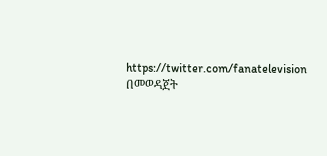https://twitter.com/fanatelevision በመወዳጀት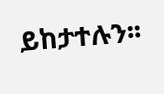ይከታተሉን፡፡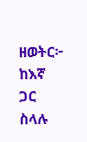ዘወትር፦ ከእኛ ጋር ስላሉ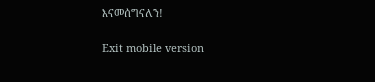እናመሰግናለን!

Exit mobile version